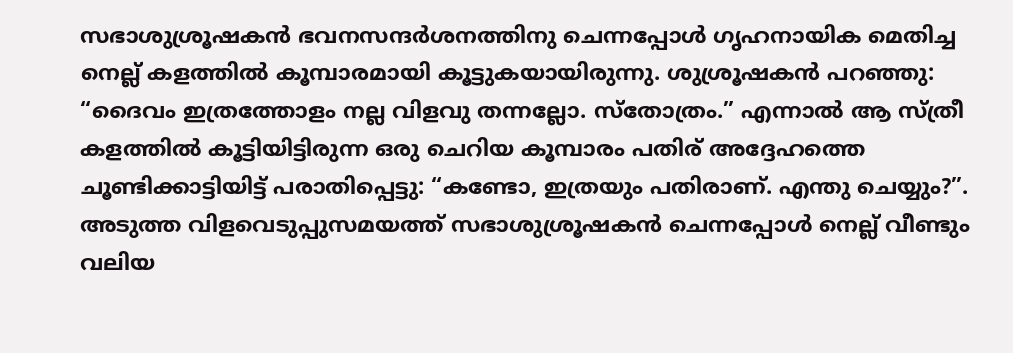സഭാശുശ്രൂഷകൻ ഭവനസന്ദർശനത്തിനു ചെന്നപ്പോൾ ഗൃഹനായിക മെതിച്ച നെല്ല് കളത്തിൽ കൂമ്പാരമായി കൂട്ടുകയായിരുന്നു. ശുശ്രൂഷകൻ പറഞ്ഞു: “ദൈവം ഇത്രത്തോളം നല്ല വിളവു തന്നല്ലോ. സ്തോത്രം.” എന്നാൽ ആ സ്ത്രീ കളത്തിൽ കൂട്ടിയിട്ടിരുന്ന ഒരു ചെറിയ കൂമ്പാരം പതിര് അദ്ദേഹത്തെ ചൂണ്ടിക്കാട്ടിയിട്ട് പരാതിപ്പെട്ടു: “കണ്ടോ, ഇത്രയും പതിരാണ്. എന്തു ചെയ്യും?”.
അടുത്ത വിളവെടുപ്പുസമയത്ത് സഭാശുശ്രൂഷകൻ ചെന്നപ്പോൾ നെല്ല് വീണ്ടും വലിയ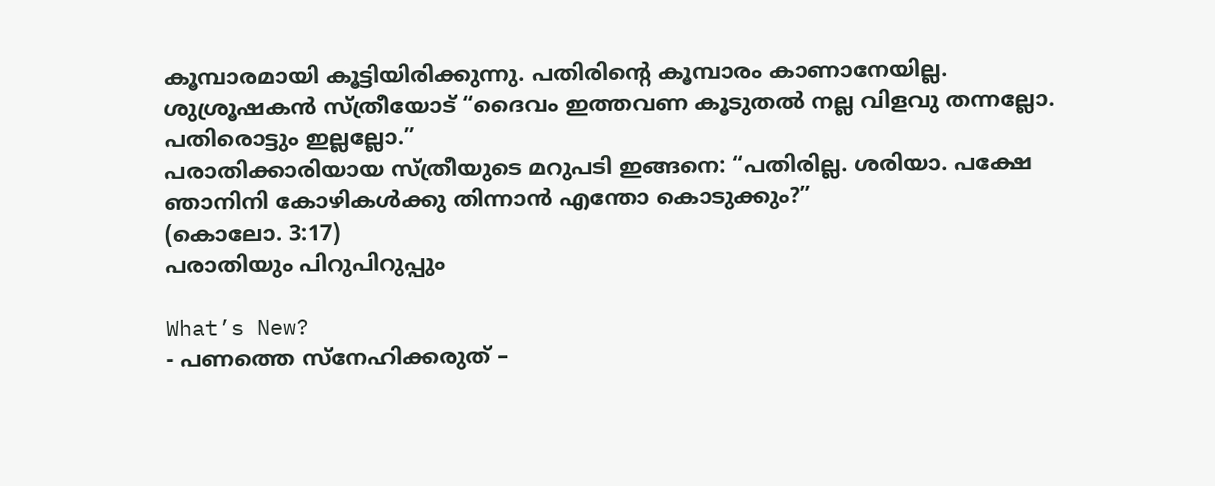കൂമ്പാരമായി കൂട്ടിയിരിക്കുന്നു. പതിരിന്റെ കൂമ്പാരം കാണാനേയില്ല. ശുശ്രൂഷകൻ സ്ത്രീയോട് “ദൈവം ഇത്തവണ കൂടുതൽ നല്ല വിളവു തന്നല്ലോ. പതിരൊട്ടും ഇല്ലല്ലോ.”
പരാതിക്കാരിയായ സ്ത്രീയുടെ മറുപടി ഇങ്ങനെ: “പതിരില്ല. ശരിയാ. പക്ഷേ ഞാനിനി കോഴികൾക്കു തിന്നാൻ എന്തോ കൊടുക്കും?”
(കൊലോ. 3:17)
പരാതിയും പിറുപിറുപ്പും

What’s New?
- പണത്തെ സ്നേഹിക്കരുത് –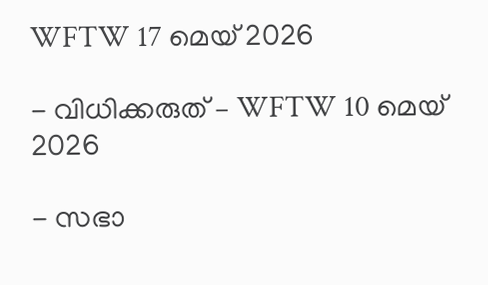WFTW 17 മെയ് 2026

- വിധിക്കരുത് – WFTW 10 മെയ് 2026

- സഭാ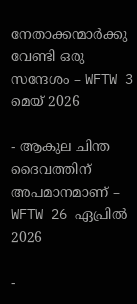നേതാക്കന്മാർക്കു വേണ്ടി ഒരു സന്ദേശം – WFTW 3 മെയ് 2026

- ആകുല ചിന്ത ദൈവത്തിന് അപമാനമാണ് – WFTW 26 ഏപ്രിൽ 2026

-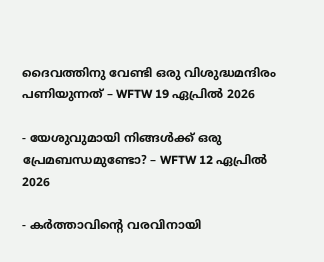ദൈവത്തിനു വേണ്ടി ഒരു വിശുദ്ധമന്ദിരം പണിയുന്നത് – WFTW 19 ഏപ്രിൽ 2026

- യേശുവുമായി നിങ്ങൾക്ക് ഒരു പ്രേമബന്ധമുണ്ടോ? – WFTW 12 ഏപ്രിൽ 2026

- കർത്താവിൻ്റെ വരവിനായി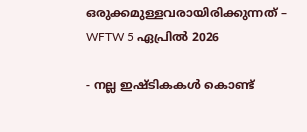ഒരുക്കമുള്ളവരായിരിക്കുന്നത് – WFTW 5 ഏപ്രിൽ 2026

- നല്ല ഇഷ്ടികകൾ കൊണ്ട്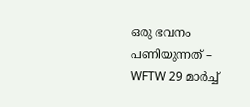ഒരു ഭവനം പണിയുന്നത് – WFTW 29 മാർച്ച്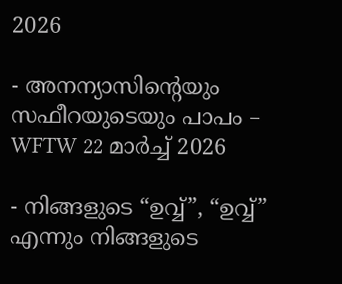2026

- അനന്യാസിൻ്റെയും സഫീറയുടെയും പാപം – WFTW 22 മാർച്ച് 2026

- നിങ്ങളുടെ “ഉവ്വ്”, “ഉവ്വ്” എന്നും നിങ്ങളുടെ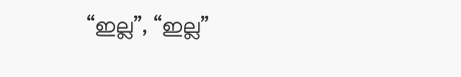“ഇല്ല”, “ഇല്ല”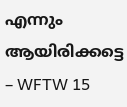എന്നും ആയിരിക്കട്ടെ – WFTW 15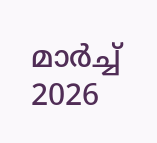മാർച്ച് 2026